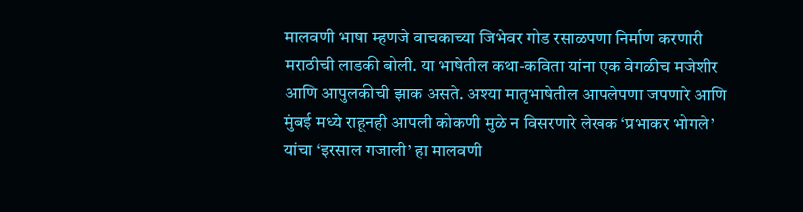मालवणी भाषा म्हणजे वाचकाच्या जिभेवर गोड रसाळपणा निर्माण करणारी मराठीची लाडकी बोली. या भाषेतील कथा-कविता यांना एक वेगळीच मजेशीर आणि आपुलकीची झाक असते. अश्या मातृभाषेतील आपलेपणा जपणारे आणि मुंबई मध्ये राहूनही आपली कोकणी मुळे न विसरणारे लेखक ‘प्रभाकर भोगले’ यांचा ‘इरसाल गजाली’ हा मालवणी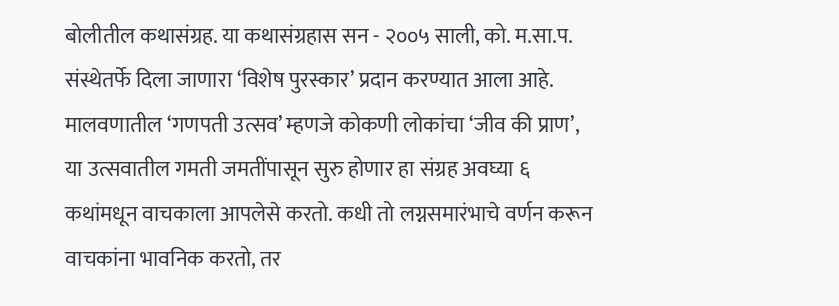बोलीतील कथासंग्रह. या कथासंग्रहास सन - २००५ साली, को. म.सा.प. संस्थेतर्फे दिला जाणारा ‘विशेष पुरस्कार’ प्रदान करण्यात आला आहे. मालवणातील ‘गणपती उत्सव’ म्हणजे कोकणी लोकांचा ‘जीव की प्राण’, या उत्सवातील गमती जमतींपासून सुरु होणार हा संग्रह अवघ्या ६ कथांमधून वाचकाला आपलेसे करतो. कधी तो लग्नसमारंभाचे वर्णन करून वाचकांना भावनिक करतो, तर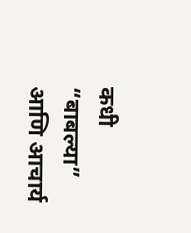कधी “बाबल्या” आणि आचार्य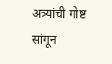अत्र्यांची गोष्ट सांगून